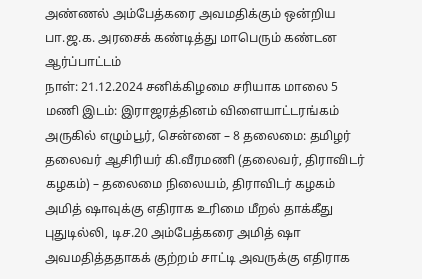அண்ணல் அம்பேத்கரை அவமதிக்கும் ஒன்றிய பா.ஜ.க. அரசைக் கண்டித்து மாபெரும் கண்டன ஆர்ப்பாட்டம்
நாள்: 21.12.2024 சனிக்கிழமை சரியாக மாலை 5 மணி இடம்: இராஜரத்தினம் விளையாட்டரங்கம் அருகில் எழும்பூர், சென்னை – 8 தலைமை: தமிழர் தலைவர் ஆசிரியர் கி.வீரமணி (தலைவர், திராவிடர் கழகம்) – தலைமை நிலையம், திராவிடர் கழகம்
அமித் ஷாவுக்கு எதிராக உரிமை மீறல் தாக்கீது
புதுடில்லி, டிச.20 அம்பேத்கரை அமித் ஷா அவமதித்ததாகக் குற்றம் சாட்டி அவருக்கு எதிராக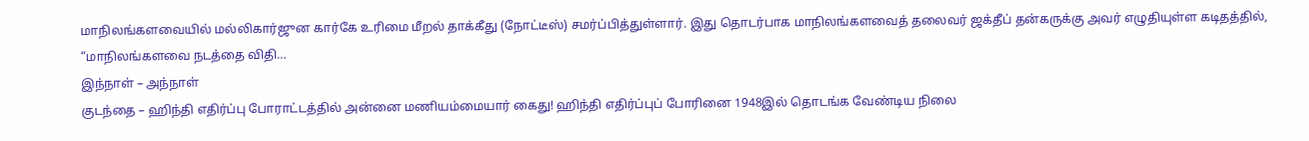மாநிலங்களவையில் மல்லிகார்ஜுன கார்கே உரிமை மீறல் தாக்கீது (நோட்டீஸ்) சமர்ப்பித்துள்ளார். இது தொடர்பாக மாநிலங்களவைத் தலைவர் ஜக்தீப் தன்கருக்கு அவர் எழுதியுள்ள கடிதத்தில், “மாநிலங்களவை நடத்தை விதி…
இந்நாள் – அந்நாள்
குடந்தை – ஹிந்தி எதிர்ப்பு போராட்டத்தில் அன்னை மணியம்மையார் கைது! ஹிந்தி எதிர்ப்புப் போரினை 1948இல் தொடங்க வேண்டிய நிலை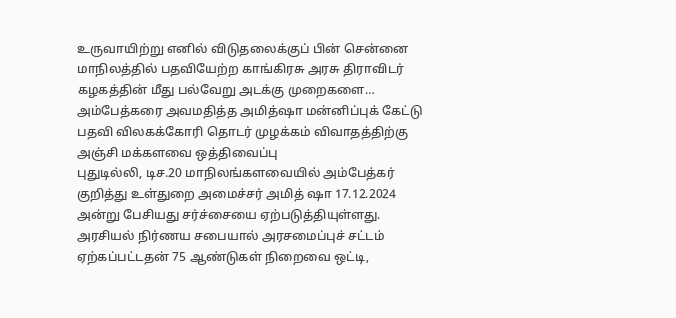உருவாயிற்று எனில் விடுதலைக்குப் பின் சென்னை மாநிலத்தில் பதவியேற்ற காங்கிரசு அரசு திராவிடர் கழகத்தின் மீது பல்வேறு அடக்கு முறைகளை…
அம்பேத்கரை அவமதித்த அமித்ஷா மன்னிப்புக் கேட்டு பதவி விலகக்கோரி தொடர் முழக்கம் விவாதத்திற்கு அஞ்சி மக்களவை ஒத்திவைப்பு
புதுடில்லி, டிச.20 மாநிலங்களவையில் அம்பேத்கர் குறித்து உள்துறை அமைச்சர் அமித் ஷா 17.12.2024 அன்று பேசியது சர்ச்சையை ஏற்படுத்தியுள்ளது. அரசியல் நிர்ணய சபையால் அரசமைப்புச் சட்டம் ஏற்கப்பட்டதன் 75 ஆண்டுகள் நிறைவை ஒட்டி,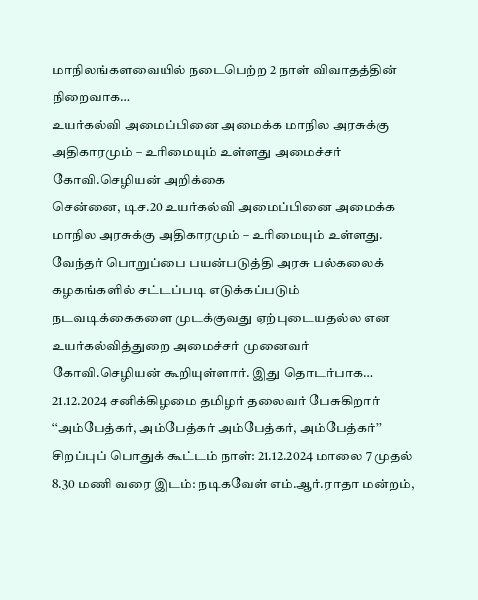மாநிலங்களவையில் நடைபெற்ற 2 நாள் விவாதத்தின் நிறைவாக…
உயர்கல்வி அமைப்பினை அமைக்க மாநில அரசுக்கு அதிகாரமும் – உரிமையும் உள்ளது அமைச்சர் கோவி.செழியன் அறிக்கை
சென்னை, டிச.20 உயர்கல்வி அமைப்பினை அமைக்க மாநில அரசுக்கு அதிகாரமும் – உரிமையும் உள்ளது. வேந்தர் பொறுப்பை பயன்படுத்தி அரசு பல்கலைக் கழகங்களில் சட்டப்படி எடுக்கப்படும் நடவடிக்கைகளை முடக்குவது ஏற்புடையதல்ல என உயர்கல்வித்துறை அமைச்சர் முனைவர் கோவி.செழியன் கூறியுள்ளார். இது தொடர்பாக…
21.12.2024 சனிக்கிழமை தமிழர் தலைவர் பேசுகிறார்
‘‘அம்பேத்கர், அம்பேத்கர் அம்பேத்கர், அம்பேத்கர்’’ சிறப்புப் பொதுக் கூட்டம் நாள்: 21.12.2024 மாலை 7 முதல் 8.30 மணி வரை இடம்: நடிகவேள் எம்.ஆர்.ராதா மன்றம்,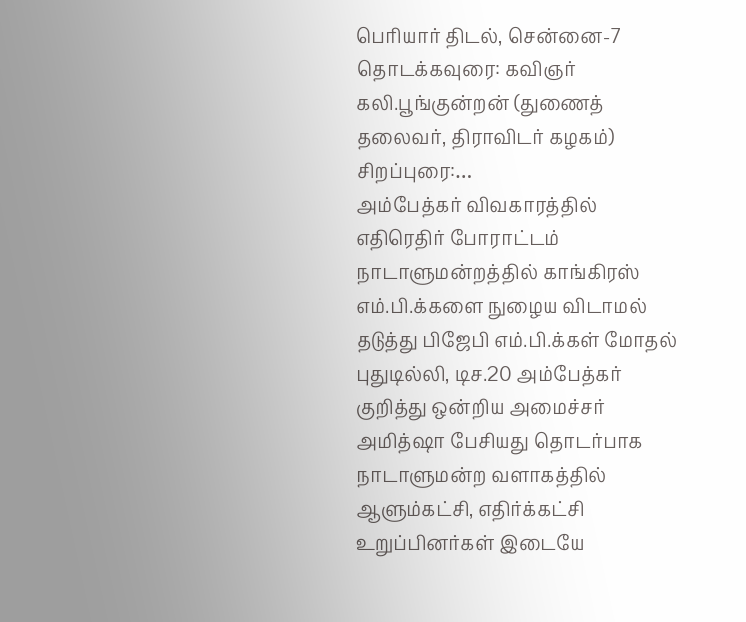பெரியார் திடல், சென்னை-7 தொடக்கவுரை: கவிஞர் கலி.பூங்குன்றன் (துணைத் தலைவர், திராவிடர் கழகம்) சிறப்புரை:…
அம்பேத்கர் விவகாரத்தில் எதிரெதிர் போராட்டம்
நாடாளுமன்றத்தில் காங்கிரஸ் எம்.பி.க்களை நுழைய விடாமல் தடுத்து பிஜேபி எம்.பி.க்கள் மோதல் புதுடில்லி, டிச.20 அம்பேத்கர் குறித்து ஒன்றிய அமைச்சர் அமித்ஷா பேசியது தொடர்பாக நாடாளுமன்ற வளாகத்தில் ஆளும்கட்சி, எதிர்க்கட்சி உறுப்பினர்கள் இடையே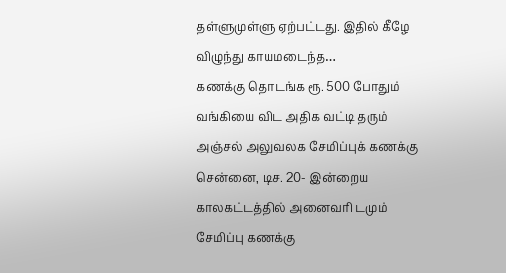தள்ளுமுள்ளு ஏற்பட்டது. இதில் கீழே விழுந்து காயமடைந்த…
கணக்கு தொடங்க ரூ. 500 போதும் வங்கியை விட அதிக வட்டி தரும் அஞ்சல் அலுவலக சேமிப்புக் கணக்கு
சென்னை, டிச. 20- இன்றைய காலகட்டத்தில் அனைவரி டமும் சேமிப்பு கணக்கு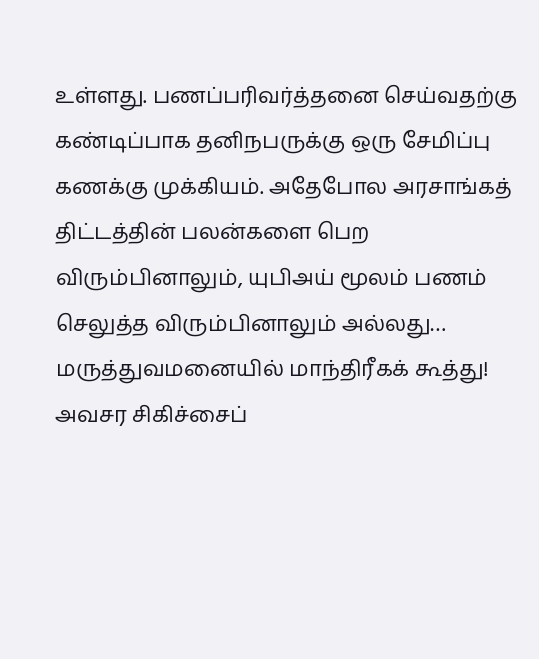உள்ளது. பணப்பரிவர்த்தனை செய்வதற்கு கண்டிப்பாக தனிநபருக்கு ஒரு சேமிப்பு கணக்கு முக்கியம். அதேபோல அரசாங்கத் திட்டத்தின் பலன்களை பெற விரும்பினாலும், யுபிஅய் மூலம் பணம் செலுத்த விரும்பினாலும் அல்லது…
மருத்துவமனையில் மாந்திரீகக் கூத்து!
அவசர சிகிச்சைப்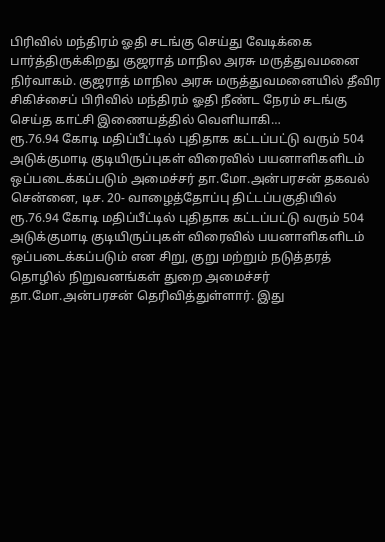பிரிவில் மந்திரம் ஓதி சடங்கு செய்து வேடிக்கை பார்த்திருக்கிறது குஜராத் மாநில அரசு மருத்துவமனை நிர்வாகம். குஜராத் மாநில அரசு மருத்துவமனையில் தீவிர சிகிச்சைப் பிரிவில் மந்திரம் ஓதி நீண்ட நேரம் சடங்கு செய்த காட்சி இணையத்தில் வெளியாகி…
ரூ.76.94 கோடி மதிப்பீட்டில் புதிதாக கட்டப்பட்டு வரும் 504 அடுக்குமாடி குடியிருப்புகள் விரைவில் பயனாளிகளிடம் ஒப்படைக்கப்படும் அமைச்சர் தா.மோ.அன்பரசன் தகவல்
சென்னை, டிச. 20- வாழைத்தோப்பு திட்டப்பகுதியில் ரூ.76.94 கோடி மதிப்பீட்டில் புதிதாக கட்டப்பட்டு வரும் 504 அடுக்குமாடி குடியிருப்புகள் விரைவில் பயனாளிகளிடம் ஒப்படைக்கப்படும் என சிறு, குறு மற்றும் நடுத்தரத் தொழில் நிறுவனங்கள் துறை அமைச்சர் தா.மோ.அன்பரசன் தெரிவித்துள்ளார். இது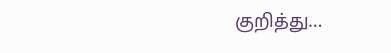குறித்து…